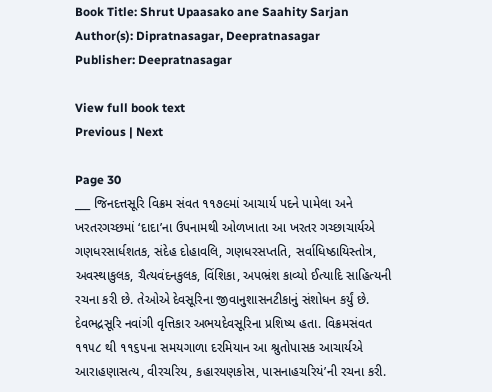Book Title: Shrut Upaasako ane Saahity Sarjan
Author(s): Dipratnasagar, Deepratnasagar
Publisher: Deepratnasagar

View full book text
Previous | Next

Page 30
___ જિનદત્તસૂરિ વિક્રમ સંવત ૧૧૭૯માં આચાર્ય પદને પામેલા અને ખરતરગચ્છમાં ‘દાદા’ના ઉપનામથી ઓળખાતા આ ખરતર ગચ્છાચાર્યએ ગણધરસાર્ધશતક, સંદેહ દોહાવલિ, ગણધરસપ્તતિ, સર્વાધિષ્ઠાયિસ્તોત્ર, અવસ્થાકુલક, ચૈત્યવંદનકુલક, વિંશિકા, અપભ્રંશ કાવ્યો ઈત્યાદિ સાહિત્યની રચના કરી છે. તેઓએ દેવસૂરિના જીવાનુશાસનટીકાનું સંશોધન કર્યું છે. દેવભદ્રસૂરિ નવાંગી વૃત્તિકાર અભયદેવસૂરિના પ્રશિષ્ય હતા. વિક્રમસંવત ૧૧૫૮ થી ૧૧૬૫ના સમયગાળા દરમિયાન આ શ્રુતોપાસક આચાર્યએ આરાહણાસત્ય, વીરચરિય, કહારયણકોસ, પાસનાહચરિયં’ની રચના કરી.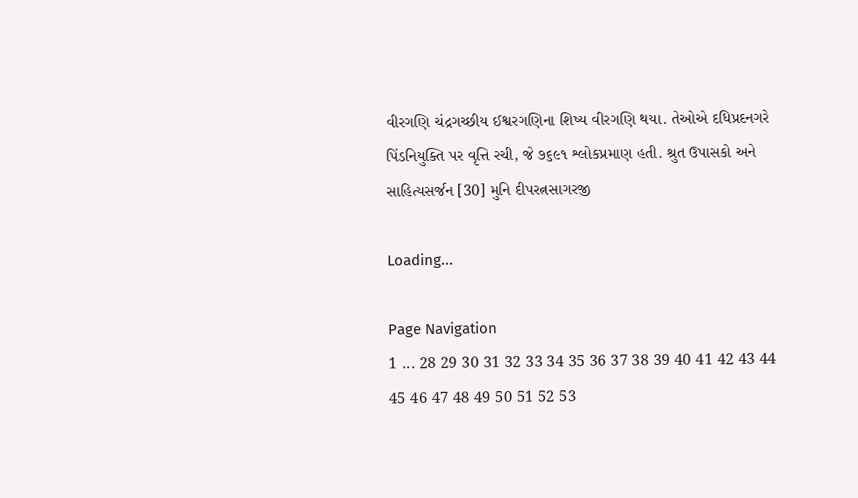વીરગણિ ચંદ્રગચ્છીય ઈશ્વરગણિના શિષ્ય વીરગણિ થયા. તેઓએ દધિપ્રદનગરે પિંડનિયુક્તિ પર વૃત્તિ રચી, જે ૭૬૯૧ શ્લોકપ્રમાણ હતી. શ્રુત ઉપાસકો અને સાહિત્યસર્જન [30] મુનિ દીપરત્નસાગરજી

Loading...

Page Navigation
1 ... 28 29 30 31 32 33 34 35 36 37 38 39 40 41 42 43 44 45 46 47 48 49 50 51 52 53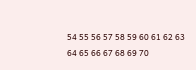54 55 56 57 58 59 60 61 62 63 64 65 66 67 68 69 70